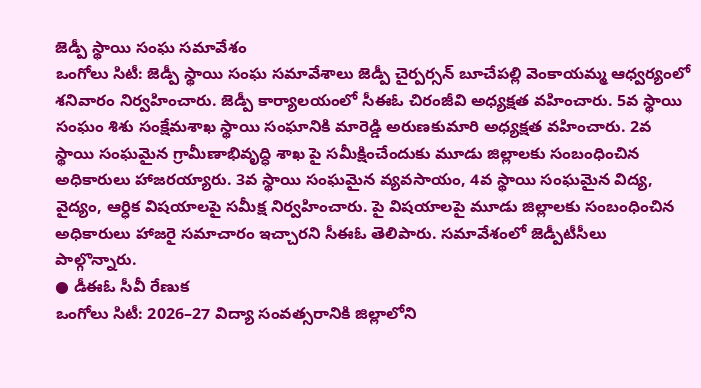జెడ్పీ స్థాయి సంఘ సమావేశం
ఒంగోలు సిటీ: జెడ్పీ స్థాయి సంఘ సమావేశాలు జెడ్పీ చైర్పర్సన్ బూచేపల్లి వెంకాయమ్మ ఆధ్వర్యంలో శనివారం నిర్వహించారు. జెడ్పీ కార్యాలయంలో సీఈఓ చిరంజీవి అధ్యక్షత వహించారు. 5వ స్థాయి సంఘం శిశు సంక్షేమశాఖ స్థాయి సంఘానికి మారెడ్డి అరుణకుమారి అధ్యక్షత వహించారు. 2వ స్థాయి సంఘమైన గ్రామీణాభివృద్ధి శాఖ పై సమీక్షించేందుకు మూడు జిల్లాలకు సంబంధించిన అధికారులు హాజరయ్యారు. 3వ స్థాయి సంఘమైన వ్యవసాయం, 4వ స్థాయి సంఘమైన విద్య, వైద్యం, ఆర్ధిక విషయాలపై సమీక్ష నిర్వహించారు. పై విషయాలపై మూడు జిల్లాలకు సంబంధించిన అధికారులు హాజరై సమాచారం ఇచ్చారని సీఈఓ తెలిపారు. సమావేశంలో జెడ్పీటీసీలు పాల్గొన్నారు.
● డీఈఓ సీవీ రేణుక
ఒంగోలు సిటీ: 2026–27 విద్యా సంవత్సరానికి జిల్లాలోని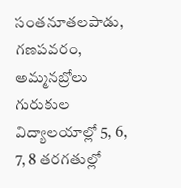సంతనూతలపాడు, గణపవరం, అమ్మనబ్రోలు గురుకుల విద్యాలయాల్లో 5, 6, 7, 8 తరగతుల్లో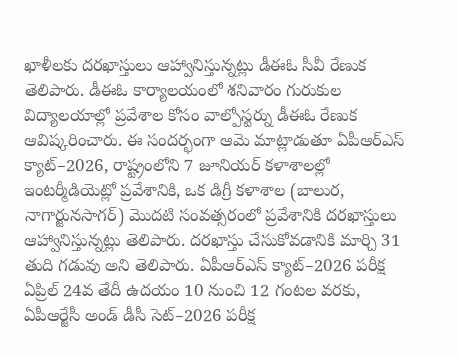ఖాళీలకు దరఖాస్తులు ఆహ్వానిస్తున్నట్లు డీఈఓ సీవీ రేణుక తెలిపారు. డీఈఓ కార్యాలయంలో శనివారం గురుకుల విద్యాలయాల్లో ప్రవేశాల కోసం వాల్పోస్టర్ను డీఈఓ రేణుక ఆవిష్కరించారు. ఈ సందర్భంగా ఆమె మాట్లాడుతూ ఏపీఆర్ఎస్ క్యాట్–2026, రాష్ట్రంలోని 7 జూనియర్ కళాశాలల్లో ఇంటర్మీడియెట్లో ప్రవేశానికి, ఒక డిగ్రీ కళాశాల (బాలుర, నాగార్జునసాగర్) మొదటి సంవత్సరంలో ప్రవేశానికి దరఖాస్తులు ఆహ్వానిస్తున్నట్లు తెలిపారు. దరఖాస్తు చేసుకోవడానికి మార్చి 31 తుది గడువు అని తెలిపారు. ఏపీఆర్ఎస్ క్యాట్–2026 పరీక్ష ఏప్రిల్ 24వ తేదీ ఉదయం 10 నుంచి 12 గంటల వరకు, ఏపీఆర్జేసీ అండ్ డీసీ సెట్–2026 పరీక్ష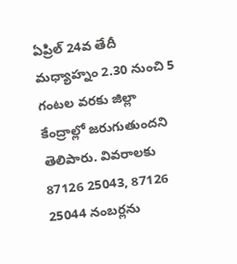ఏప్రిల్ 24వ తేదీ మధ్యాహ్నం 2.30 నుంచి 5 గంటల వరకు జిల్లా కేంద్రాల్లో జరుగుతుందని తెలిపారు. వివరాలకు 87126 25043, 87126 25044 నంబర్లను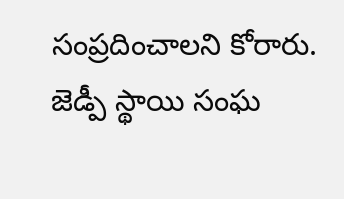సంప్రదించాలని కోరారు.
జెడ్పీ స్థాయి సంఘ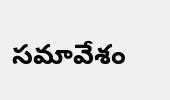సమావేశం